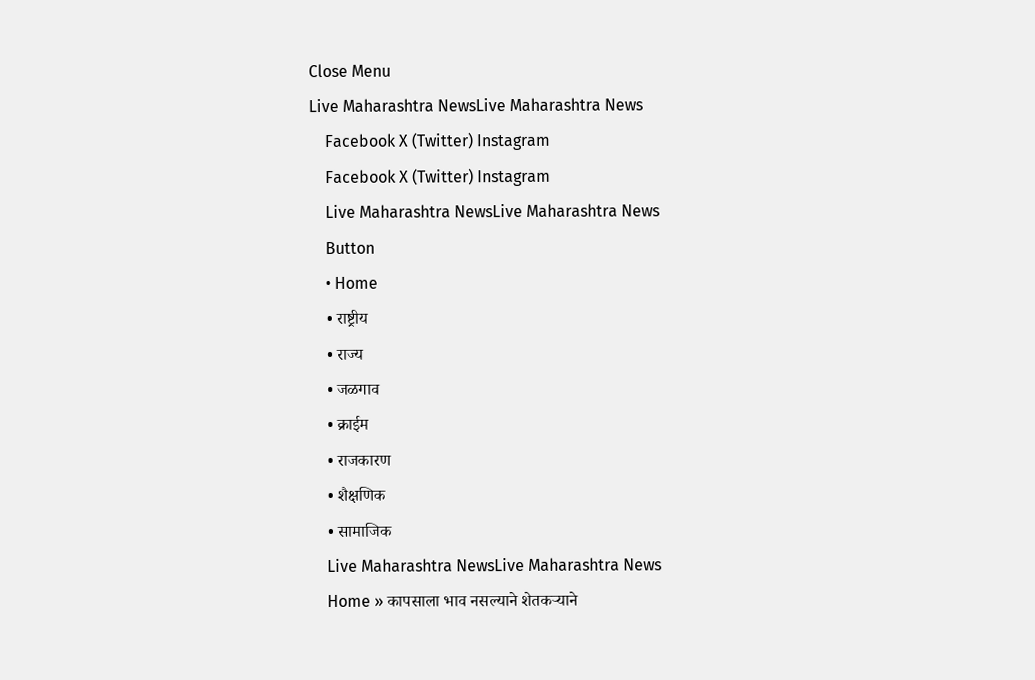Close Menu
Live Maharashtra NewsLive Maharashtra News
    Facebook X (Twitter) Instagram
    Facebook X (Twitter) Instagram
    Live Maharashtra NewsLive Maharashtra News
    Button
    • Home
    • राष्ट्रीय
    • राज्य
    • जळगाव
    • क्राईम
    • राजकारण
    • शैक्षणिक
    • सामाजिक
    Live Maharashtra NewsLive Maharashtra News
    Home » कापसाला भाव नसल्याने शेतकऱ्याने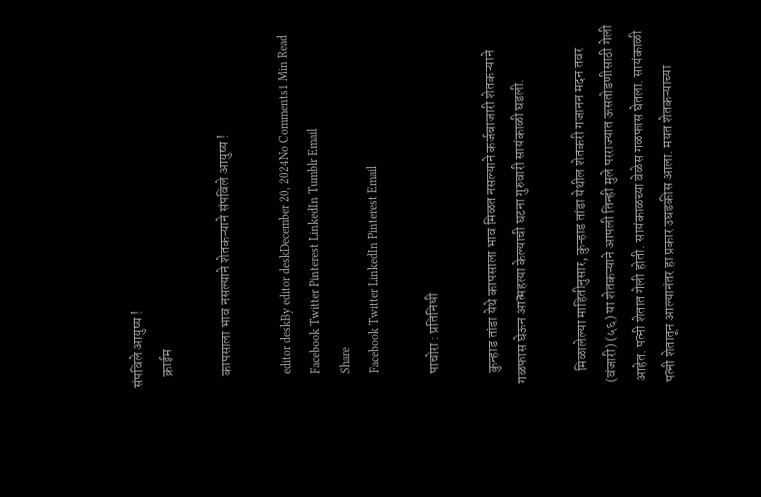संपविले आयुष्य !
    क्राईम

    कापसाला भाव नसल्याने शेतकऱ्याने संपविले आयुष्य !

    editor deskBy editor deskDecember 20, 2024No Comments1 Min Read
    Facebook Twitter Pinterest LinkedIn Tumblr Email
    Share
    Facebook Twitter LinkedIn Pinterest Email

    पाचोरा : प्रतिनिधी

    कुन्हाड तांडा येथे कापसाला भाव मिळत नसल्याने कर्जबाजारी शेतकऱ्याने गळफास घेऊन आत्महत्या केल्याची घटना गुरुवारी सायंकाळी घडली.

    मिळालेल्या माहितीनुसार, कुऱ्हाड तांडा येथील शेतकरी गजानन मदन तवर (वंजारी) (५६) या शेतकऱ्याने आपली तिन्ही मुले परराज्यात ऊसतोडणीसाठी गेली आहेत. पत्नी शेतात गेली होती. सायंकाळच्या वेळेस गळफास घेतला. सायंकाळी पत्नी शेतातून आल्यानंतर हा प्रकार उघडकीस आला. मयत शेतकऱ्याच्या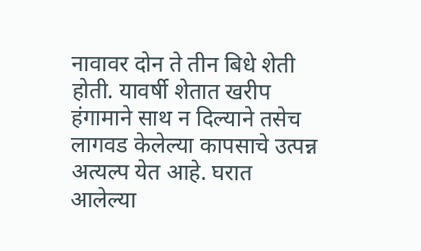नावावर दोन ते तीन बिधे शेती होती. यावर्षी शेतात खरीप हंगामाने साथ न दिल्याने तसेच लागवड केलेल्या कापसाचे उत्पन्न अत्यल्प येत आहे. घरात आलेल्या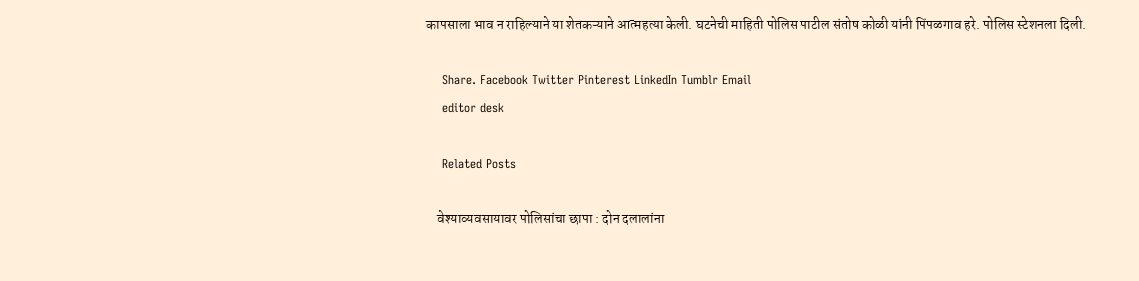कापसाला भाव न राहिल्याने या शेतकऱ्याने आत्महत्या केली. घटनेची माहिती पोलिस पाटील संतोष कोळी यांनी पिंपळगाव हरे. पोलिस स्टेशनला दिली.

    Share. Facebook Twitter Pinterest LinkedIn Tumblr Email
    editor desk

    Related Posts

    वेश्याव्यवसायावर पोलिसांचा छापा : दोन दलालांना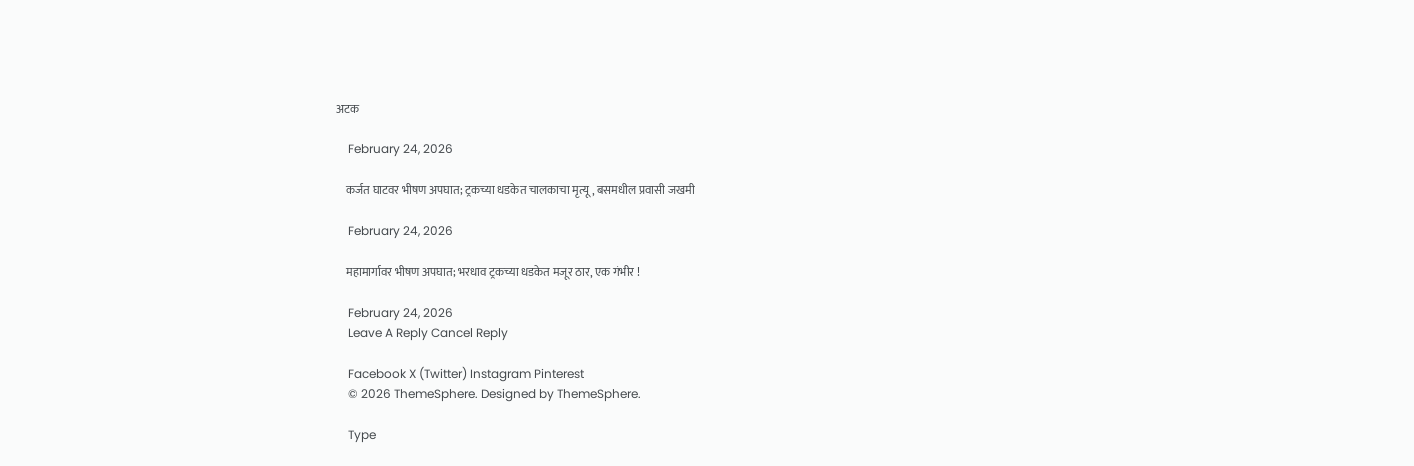अटक

    February 24, 2026

    कर्जत घाटवर भीषण अपघात; ट्रकच्या धडकेत चालकाचा मृत्यू, बसमधील प्रवासी जखमी

    February 24, 2026

    महामार्गावर भीषण अपघात; भरधाव ट्रकच्या धडकेत मजूर ठार, एक गंभीर !

    February 24, 2026
    Leave A Reply Cancel Reply

    Facebook X (Twitter) Instagram Pinterest
    © 2026 ThemeSphere. Designed by ThemeSphere.

    Type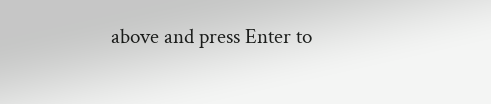above and press Enter to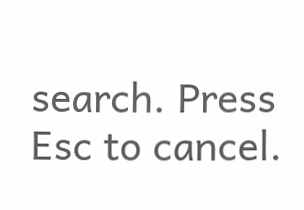search. Press Esc to cancel.